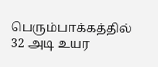பெரும்பாக்கத்தில் 32 அடி உயர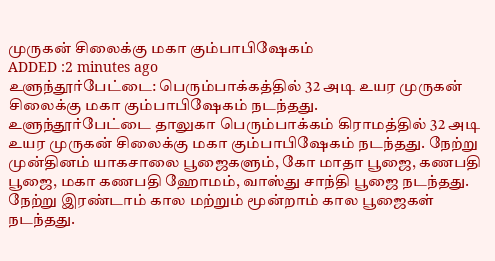முருகன் சிலைக்கு மகா கும்பாபிஷேகம்
ADDED :2 minutes ago
உளுந்தூர்பேட்டை: பெரும்பாக்கத்தில் 32 அடி உயர முருகன் சிலைக்கு மகா கும்பாபிஷேகம் நடந்தது.
உளுந்தூர்பேட்டை தாலுகா பெரும்பாக்கம் கிராமத்தில் 32 அடி உயர முருகன் சிலைக்கு மகா கும்பாபிஷேகம் நடந்தது. நேற்று முன்தினம் யாகசாலை பூஜைகளும், கோ மாதா பூஜை, கணபதி பூஜை, மகா கணபதி ஹோமம், வாஸ்து சாந்தி பூஜை நடந்தது. நேற்று இரண்டாம் கால மற்றும் மூன்றாம் கால பூஜைகள் நடந்தது.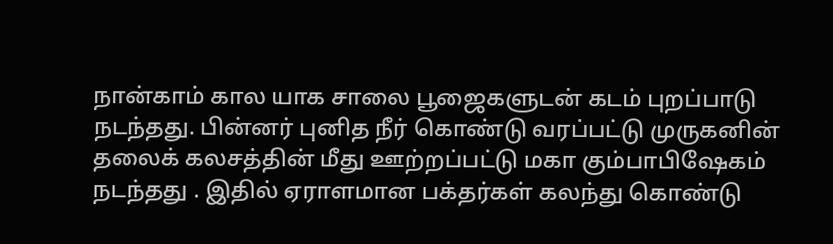நான்காம் கால யாக சாலை பூஜைகளுடன் கடம் புறப்பாடு நடந்தது. பின்னர் புனித நீர் கொண்டு வரப்பட்டு முருகனின் தலைக் கலசத்தின் மீது ஊற்றப்பட்டு மகா கும்பாபிஷேகம் நடந்தது . இதில் ஏராளமான பக்தர்கள் கலந்து கொண்டு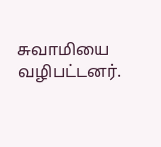சுவாமியை வழிபட்டனர்.